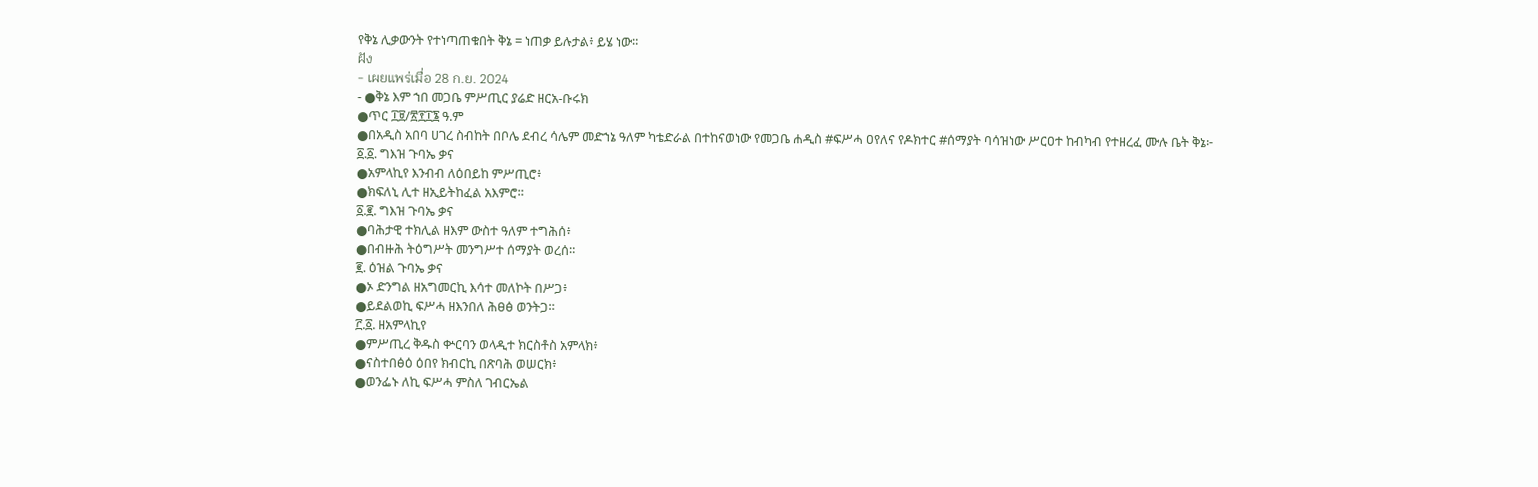የቅኔ ሊቃውንት የተነጣጠቁበት ቅኔ = ነጠቃ ይሉታል፥ ይሄ ነው።
ฝัง
- เผยแพร่เมื่อ 28 ก.ย. 2024
- ●ቅኔ እም ኀበ መጋቤ ምሥጢር ያሬድ ዘርአ-ቡሩክ
●ጥር ፲፱/፳፻፲፮ ዓ.ም
●በአዲስ አበባ ሀገረ ስብከት በቦሌ ደብረ ሳሌም መድኀኔ ዓለም ካቴድራል በተከናወነው የመጋቤ ሐዲስ #ፍሥሓ ዐየለና የዶክተር #ሰማያት ባሳዝነው ሥርዐተ ከብካብ የተዘረፈ ሙሉ ቤት ቅኔ፦
፩.፩. ግእዝ ጉባኤ ቃና
●አምላኪየ እንብብ ለዕበይከ ምሥጢሮ፥
●ክፍለኒ ሊተ ዘኢይትከፈል አእምሮ።
፩.፪. ግእዝ ጉባኤ ቃና
●ባሕታዊ ተክሊል ዘእም ውስተ ዓለም ተግሕሰ፥
●በብዙሕ ትዕግሥት መንግሥተ ሰማያት ወረሰ።
፪. ዕዝል ጉባኤ ቃና
●ኦ ድንግል ዘአግመርኪ እሳተ መለኮት በሥጋ፥
●ይደልወኪ ፍሥሓ ዘእንበለ ሕፀፅ ወንትጋ።
፫.፩. ዘአምላኪየ
●ምሥጢረ ቅዱስ ቍርባን ወላዲተ ክርስቶስ አምላክ፥
●ናስተበፅዕ ዕበየ ክብርኪ በጽባሕ ወሠርክ፥
●ወንፌኑ ለኪ ፍሥሓ ምስለ ገብርኤል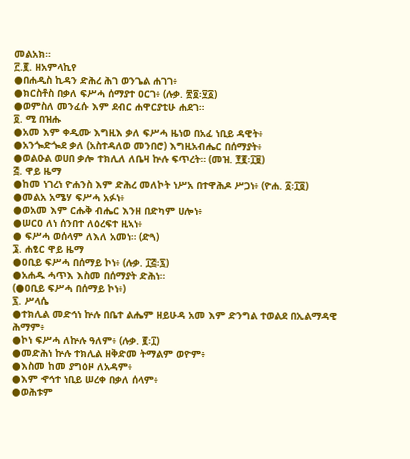መልአክ።
፫.፪. ዘአምላኪየ
●በሐዲስ ኪዳን ድሕረ ሕገ ወንጌል ሐገገ፥
●ክርስቶስ በቃለ ፍሥሓ ሰማያተ ዐርገ፥ (ሉቃ. ፳፬፡፶፩)
●ወምስለ መንፈሱ እም ደብር ሐዋርያቲሁ ሐደገ።
፬. ሚ በዝሑ
●አመ እም ቀዲሙ እግዚእ ቃለ ፍሥሓ ዜነወ በአፈ ነቢይ ዳዊት፥
●አንጐድጐደ ቃለ (አስተዳለወ መንበሮ) እግዚአብሔር በሰማያት፥
●ወልዑል ወሀበ ቃሎ ተክሊለ ለቤዛ ኵሉ ፍጥረት። (መዝ. ፻፪፡፲፱)
፭. ዋይ ዜማ
●ከመ ነገረነ ዮሐንስ እም ድሕረ መለኮት ነሥአ በተዋሕዶ ሥጋነ፥ (ዮሐ. ፩፡፲፬)
●መልአ አሜሃ ፍሥሓ አፉነ፥
●ወአመ እም ርሑቅ ብሔር እንዘ በድካም ሀሎነ፥
●ሠርዐ ለነ ሰንበተ ለዕረፍተ ዚኣነ፥
● ፍሥሓ ወሰላም ለእለ አመነ። (ድጓ)
፮. ሐፂር ዋይ ዜማ
●ዐቢይ ፍሥሓ በሰማይ ኮነ፥ (ሉቃ. ፲፭፡፯)
●አሐዱ ሓጥእ እስመ በሰማያት ድሕነ።
(●ዐቢይ ፍሥሓ በሰማይ ኮነ፥)
፯. ሥላሴ
●ተክሊል መድኅነ ኵሉ በቤተ ልሔም ዘይሁዳ አመ እም ድንግል ተወልደ በኢልማዳዊ ሕማም፥
●ኮነ ፍሥሓ ለኵሉ ዓለም፥ (ሉቃ. ፪፡፲)
●መድሕነ ኵሉ ተክሊል ዘቅድመ ትማልም ወዮም፥
●እስመ ከመ ያግዕዞ ለአዳም፥
●እም ኆኅተ ነቢይ ሠረቀ በቃለ ሰላም፥
●ወሕቱም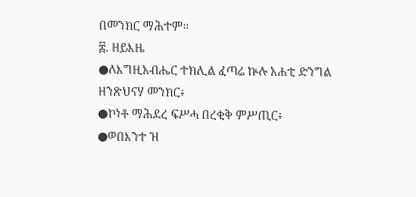በመንክር ማሕተም።
፰. ዘይእዜ
●ለእግዚአብሔር ተክሊል ፈጣሬ ኵሉ አሐቲ ድንግል ዘንጽህናሃ መንክር፥
●ኮነቶ ማሕደረ ፍሥሓ በረቂቅ ምሥጢር፥
●ወበእንተ ዝ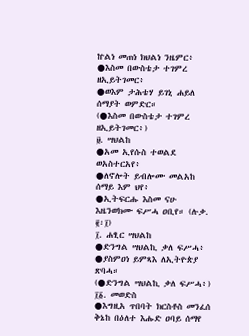ኵልነ መጠነ ክህልነ ንዜምር፥
●እስመ በውስቴታ ተገምረ ዘኢይትገመር፥
●ወእም ታሕቴሃ ይገኒ ሐይለ ሰማያት ወምድር።
(●እስመ በውስቴታ ተገምረ ዘኢይትገመር፥)
፱. ሣህልከ
●አመ ኢየሱስ ተወልደ ወአስተርአየ፥
●ለኖሎት ይብሎሙ መልአከ ሰማይ እም ህየ፥
●ኢትፍርሑ እስመ ናሁ እዜንወክሙ ፍሥሓ ዐቢየ። (ሉቃ. ፪፡፲)
፲. ሐፂር ሣህልከ
●ድንግል ሣህልኪ ቃለ ፍሥሓ፥
●ያስምዐነ ይምጻእ ለኢትዮጵያ ጽባሓ።
(●ድንግል ሣህልኪ ቃለ ፍሥሓ፥)
፲፩. መወድስ
●እግዚአ ጥበባት ክርስቶስ መንፈሰ ቅኔከ በዕለተ እሑድ ዐባይ ሰማየ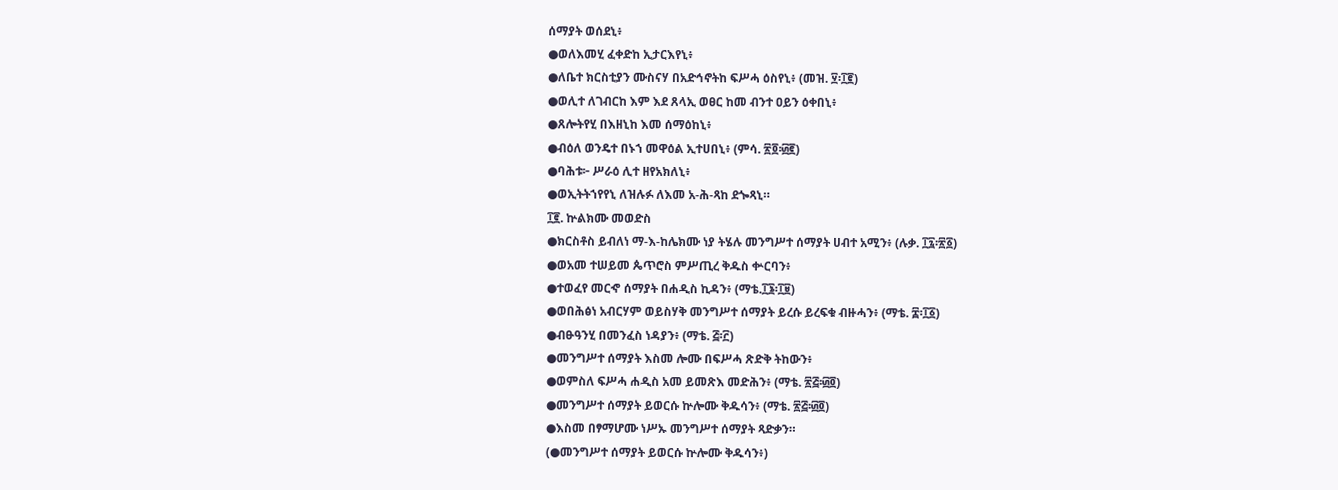ሰማያት ወሰደኒ፥
●ወለእመሂ ፈቀድከ ኢታርእየኒ፥
●ለቤተ ክርስቲያን ሙስናሃ በአድኅኖትከ ፍሥሓ ዕስየኒ፥ (መዝ. ፶፡፲፪)
●ወሊተ ለገብርከ እም እደ ጸላኢ ወፀር ከመ ብንተ ዐይን ዕቀበኒ፥
●ጸሎትየሂ በእዘኒከ እመ ሰማዕከኒ፥
●ብዕለ ወንዴተ በኑኀ መዋዕል ኢተሀበኒ፥ (ምሳ. ፳፬፡፴፪)
●ባሕቱ፦ ሥራዕ ሊተ ዘየአክለኒ፥
●ወኢትትኀየየኒ ለዝሉፉ ለእመ አ-ሕ-ጻከ ደጐጻኒ።
፲፪. ኵልክሙ መወድስ
●ክርስቶስ ይብለነ ማ-እ-ከሌክሙ ነያ ትሄሉ መንግሥተ ሰማያት ሀብተ አሚን፥ (ሉቃ. ፲፯፡፳፩)
●ወአመ ተሠይመ ጴጥሮስ ምሥጢረ ቅዱስ ቍርባን፥
●ተወፈየ መርኆ ሰማያት በሐዲስ ኪዳን፥ (ማቴ.፲፮፡፲፱)
●ወበሕፅነ አብርሃም ወይስሃቅ መንግሥተ ሰማያት ይረሱ ይረፍቁ ብዙሓን፥ (ማቴ. ፰፡፲፩)
●ብፁዓንሂ በመንፈስ ነዳያን፥ (ማቴ. ፭፡፫)
●መንግሥተ ሰማያት እስመ ሎሙ በፍሥሓ ጽድቅ ትከውን፥
●ወምስለ ፍሥሓ ሐዲስ አመ ይመጽእ መድሕን፥ (ማቴ. ፳፭፡፴፬)
●መንግሥተ ሰማያት ይወርሱ ኵሎሙ ቅዱሳን፥ (ማቴ. ፳፭፡፴፬)
●እስመ በፃማሆሙ ነሥኡ መንግሥተ ሰማያት ጻድቃን።
(●መንግሥተ ሰማያት ይወርሱ ኵሎሙ ቅዱሳን፥)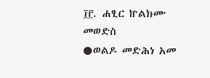፲፫. ሐፂር ኵልክሙ መወድስ
●ወልዶ መድሕነ አመ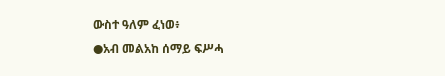ውስተ ዓለም ፈነወ፥
●አብ መልአከ ሰማይ ፍሥሓ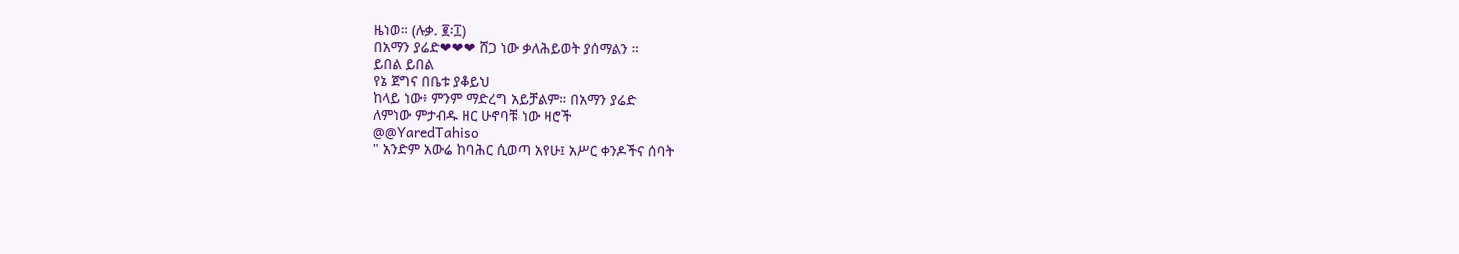ዜነወ። (ሉቃ. ፪፡፲)
በአማን ያሬድ❤❤❤ ሸጋ ነው ቃለሕይወት ያሰማልን ።
ይበል ይበል
የኔ ጀግና በቤቱ ያቆይህ
ከላይ ነው፥ ምንም ማድረግ አይቻልም። በአማን ያሬድ
ለምነው ምታብዱ ዘር ሁኖባቹ ነው ዛሮች
@@YaredTahiso
" አንድም አውሬ ከባሕር ሲወጣ አየሁ፤ አሥር ቀንዶችና ሰባት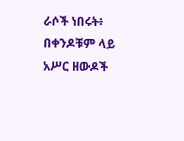ራሶች ነበሩት፥ በቀንዶቹም ላይ አሥር ዘውዶች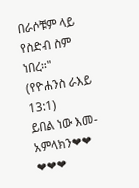በራሶቹም ላይ የስድብ ስም ነበረ።" (የዮሐንስ ራእይ 13:1)
ይበል ነው እመ-አምላክን❤❤
❤❤❤